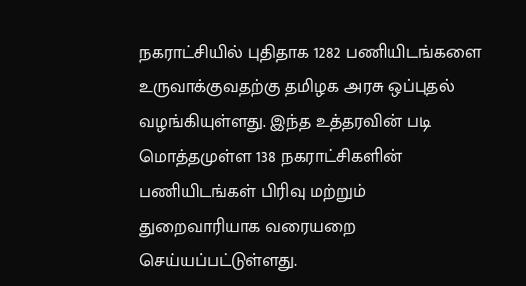நகராட்சியில் புதிதாக 1282 பணியிடங்களை உருவாக்குவதற்கு தமிழக அரசு ஒப்புதல் வழங்கியுள்ளது. இந்த உத்தரவின் படி மொத்தமுள்ள 138 நகராட்சிகளின் பணியிடங்கள் பிரிவு மற்றும் துறைவாரியாக வரையறை செய்யப்பட்டுள்ளது.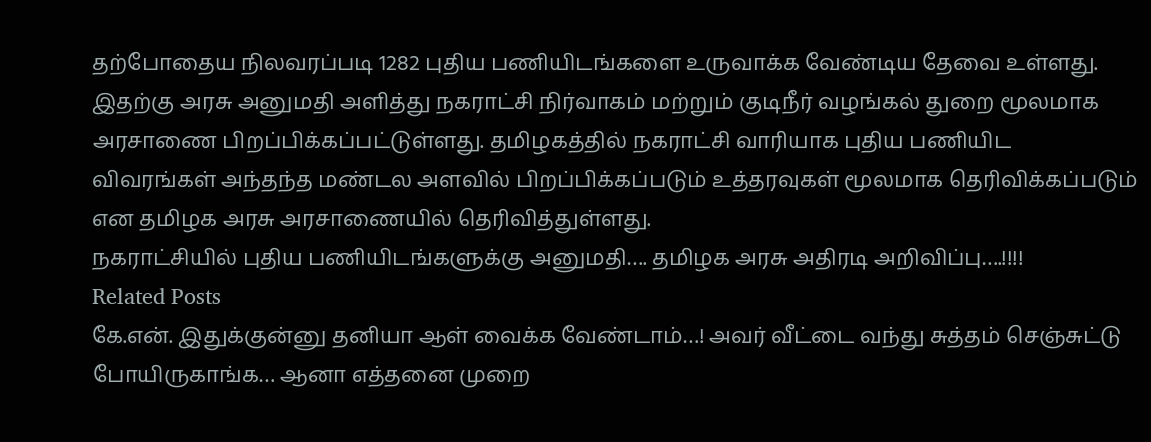தற்போதைய நிலவரப்படி 1282 புதிய பணியிடங்களை உருவாக்க வேண்டிய தேவை உள்ளது. இதற்கு அரசு அனுமதி அளித்து நகராட்சி நிர்வாகம் மற்றும் குடிநீர் வழங்கல் துறை மூலமாக அரசாணை பிறப்பிக்கப்பட்டுள்ளது. தமிழகத்தில் நகராட்சி வாரியாக புதிய பணியிட விவரங்கள் அந்தந்த மண்டல அளவில் பிறப்பிக்கப்படும் உத்தரவுகள் மூலமாக தெரிவிக்கப்படும் என தமிழக அரசு அரசாணையில் தெரிவித்துள்ளது.
நகராட்சியில் புதிய பணியிடங்களுக்கு அனுமதி…. தமிழக அரசு அதிரடி அறிவிப்பு….!!!!
Related Posts
கே.என். இதுக்குன்னு தனியா ஆள் வைக்க வேண்டாம்…! அவர் வீட்டை வந்து சுத்தம் செஞ்சுட்டு போயிருகாங்க… ஆனா எத்தனை முறை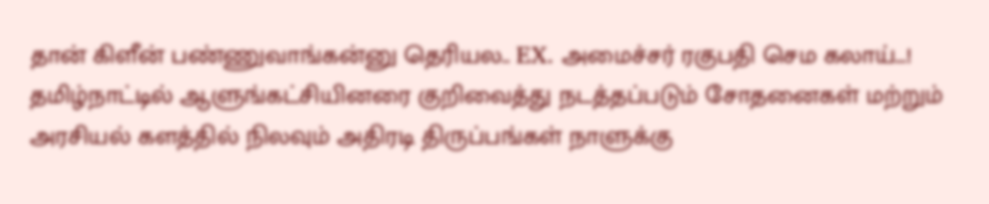தான் கிளீன் பண்ணுவாங்கன்னு தெரியல.. EX. அமைச்சர் ரகுபதி செம கலாய்…!
தமிழ்நாட்டில் ஆளுங்கட்சியினரை குறிவைத்து நடத்தப்படும் சோதனைகள் மற்றும் அரசியல் களத்தில் நிலவும் அதிரடி திருப்பங்கள் நாளுக்கு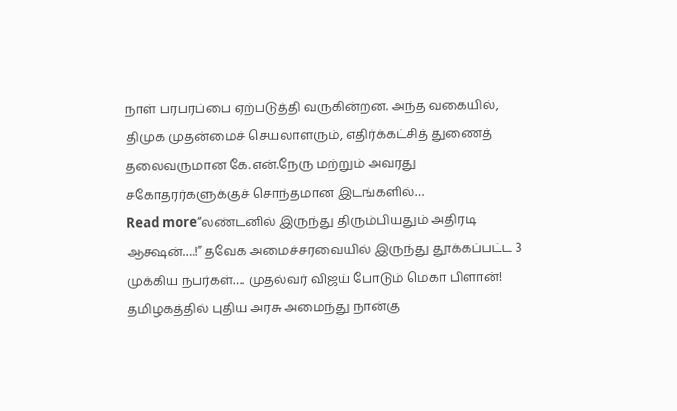நாள் பரபரப்பை ஏற்படுத்தி வருகின்றன. அந்த வகையில், திமுக முதன்மைச் செயலாளரும், எதிர்க்கட்சித் துணைத் தலைவருமான கே.என்.நேரு மற்றும் அவரது சகோதரர்களுக்குச் சொந்தமான இடங்களில்…
Read more“லண்டனில் இருந்து திரும்பியதும் அதிரடி ஆக்ஷன்….!” தவேக அமைச்சரவையில் இருந்து தூக்கப்பட்ட 3 முக்கிய நபர்கள்…. முதல்வர் விஜய் போடும் மெகா பிளான்!
தமிழகத்தில் புதிய அரசு அமைந்து நான்கு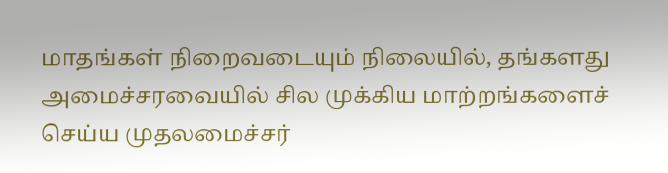மாதங்கள் நிறைவடையும் நிலையில், தங்களது அமைச்சரவையில் சில முக்கிய மாற்றங்களைச் செய்ய முதலமைச்சர்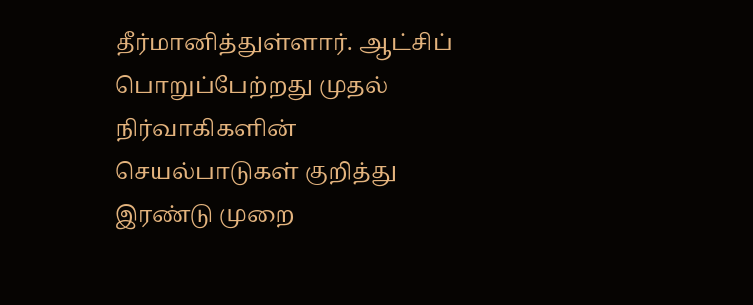தீர்மானித்துள்ளார். ஆட்சிப் பொறுப்பேற்றது முதல் நிர்வாகிகளின் செயல்பாடுகள் குறித்து இரண்டு முறை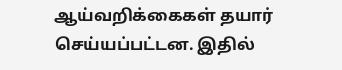ஆய்வறிக்கைகள் தயார் செய்யப்பட்டன. இதில்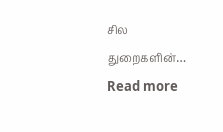சில துறைகளின்…
Read more